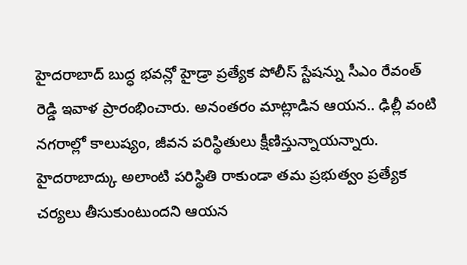హైదరాబాద్ బుద్ధ భవన్లో హైడ్రా ప్రత్యేక పోలీస్ స్టేషన్ను సీఎం రేవంత్ రెడ్డి ఇవాళ ప్రారంభించారు. అనంతరం మాట్లాడిన ఆయన.. ఢిల్లీ వంటి నగరాల్లో కాలుష్యం, జీవన పరిస్థితులు క్షీణిస్తున్నాయన్నారు. హైదరాబాద్కు అలాంటి పరిస్థితి రాకుండా తమ ప్రభుత్వం ప్రత్యేక చర్యలు తీసుకుంటుందని ఆయన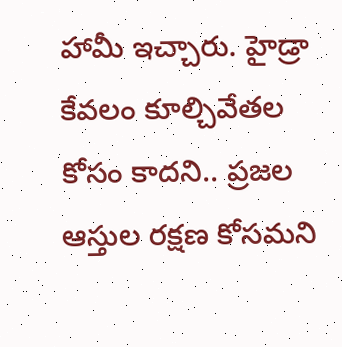హామీ ఇచ్చారు. హైడ్రా కేవలం కూల్చివేతల కోసం కాదని.. ప్రజల ఆస్తుల రక్షణ కోసమని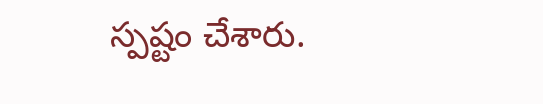స్పష్టం చేశారు.